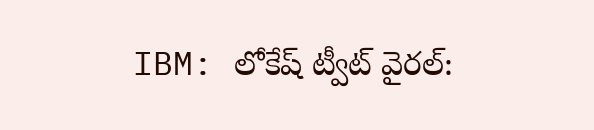IBM: లోకేష్ ట్వీట్ వైరల్: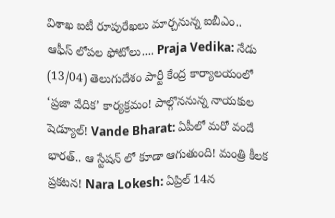విశాఖ ఐటీ రూపురేఖలు మార్చనున్న ఐబీఎం.. ఆఫీస్ లోపల ఫోటోలు.... Praja Vedika: నేడు (13/04) తెలుగుదేశం పార్టీ కేంద్ర కార్యాలయంలో ‘ప్రజా వేదిక’ కార్యక్రమం! పాల్గొననున్న నాయకుల షెడ్యూల్! Vande Bharat: ఏపీలో మరో వందే భారత్.. ఆ స్టేషన్ లో కూడా ఆగుతుంది! మంత్రి కీలక ప్రకటన! Nara Lokesh: ఏప్రిల్ 14న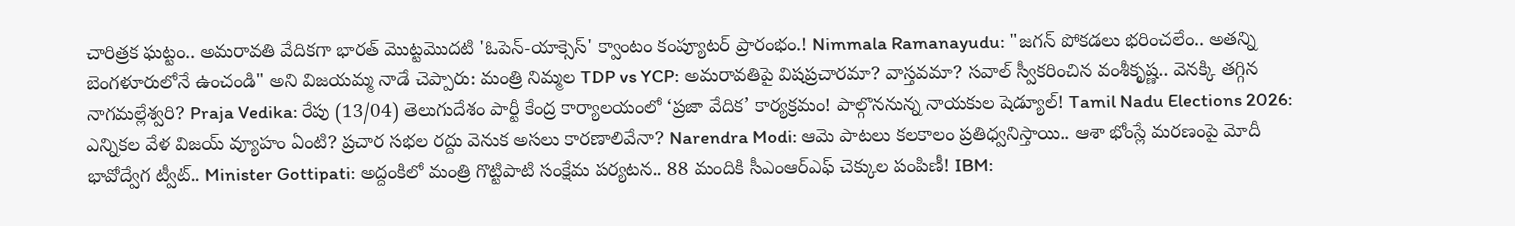చారిత్రక ఘట్టం.. అమరావతి వేదికగా భారత్ మొట్టమొదటి 'ఓపెన్-యాక్సెస్' క్వాంటం కంప్యూటర్ ప్రారంభం.! Nimmala Ramanayudu: "జగన్ పోకడలు భరించలేం.. అతన్ని బెంగళూరులోనే ఉంచండి" అని విజయమ్మ నాడే చెప్పారు: మంత్రి నిమ్మల TDP vs YCP: అమరావతిపై విషప్రచారమా? వాస్తవమా? సవాల్ స్వీకరించిన వంశీకృష్ణ.. వెనక్కి తగ్గిన నాగమల్లేశ్వరి? Praja Vedika: రేపు (13/04) తెలుగుదేశం పార్టీ కేంద్ర కార్యాలయంలో ‘ప్రజా వేదిక’ కార్యక్రమం! పాల్గొననున్న నాయకుల షెడ్యూల్! Tamil Nadu Elections 2026: ఎన్నికల వేళ విజయ్ వ్యూహం ఏంటి? ప్రచార సభల రద్దు వెనుక అసలు కారణాలివేనా? Narendra Modi: ఆమె పాటలు కలకాలం ప్రతిధ్వనిస్తాయి.. ఆశా భోంస్లే మరణంపై మోదీ భావోద్వేగ ట్వీట్.. Minister Gottipati: అద్దంకిలో మంత్రి గొట్టిపాటి సంక్షేమ పర్యటన.. 88 మందికి సీఎంఆర్‌ఎఫ్ చెక్కుల పంపిణీ! IBM: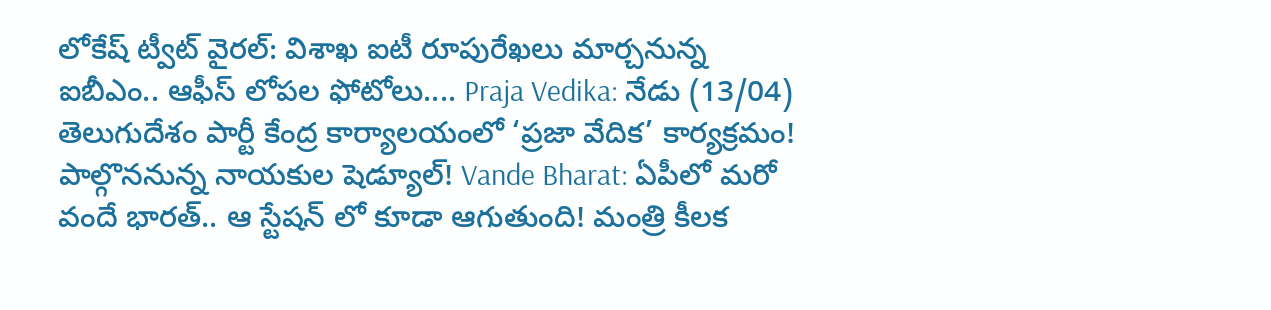లోకేష్ ట్వీట్ వైరల్: విశాఖ ఐటీ రూపురేఖలు మార్చనున్న ఐబీఎం.. ఆఫీస్ లోపల ఫోటోలు.... Praja Vedika: నేడు (13/04) తెలుగుదేశం పార్టీ కేంద్ర కార్యాలయంలో ‘ప్రజా వేదిక’ కార్యక్రమం! పాల్గొననున్న నాయకుల షెడ్యూల్! Vande Bharat: ఏపీలో మరో వందే భారత్.. ఆ స్టేషన్ లో కూడా ఆగుతుంది! మంత్రి కీలక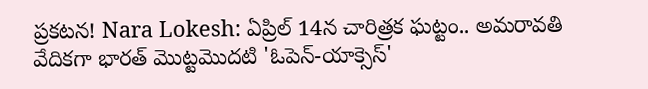ప్రకటన! Nara Lokesh: ఏప్రిల్ 14న చారిత్రక ఘట్టం.. అమరావతి వేదికగా భారత్ మొట్టమొదటి 'ఓపెన్-యాక్సెస్'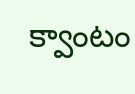క్వాంటం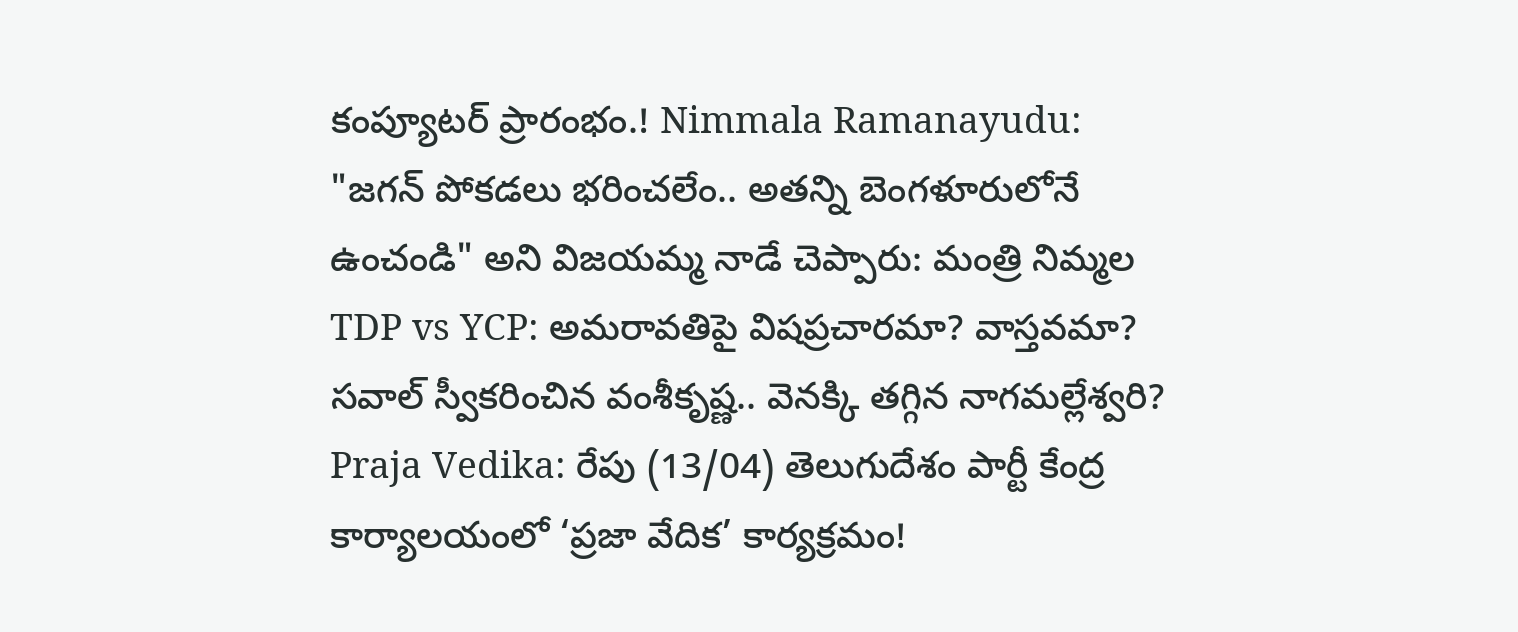కంప్యూటర్ ప్రారంభం.! Nimmala Ramanayudu: "జగన్ పోకడలు భరించలేం.. అతన్ని బెంగళూరులోనే ఉంచండి" అని విజయమ్మ నాడే చెప్పారు: మంత్రి నిమ్మల TDP vs YCP: అమరావతిపై విషప్రచారమా? వాస్తవమా? సవాల్ స్వీకరించిన వంశీకృష్ణ.. వెనక్కి తగ్గిన నాగమల్లేశ్వరి? Praja Vedika: రేపు (13/04) తెలుగుదేశం పార్టీ కేంద్ర కార్యాలయంలో ‘ప్రజా వేదిక’ కార్యక్రమం!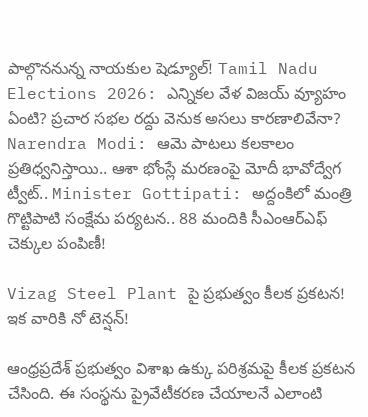పాల్గొననున్న నాయకుల షెడ్యూల్! Tamil Nadu Elections 2026: ఎన్నికల వేళ విజయ్ వ్యూహం ఏంటి? ప్రచార సభల రద్దు వెనుక అసలు కారణాలివేనా? Narendra Modi: ఆమె పాటలు కలకాలం ప్రతిధ్వనిస్తాయి.. ఆశా భోంస్లే మరణంపై మోదీ భావోద్వేగ ట్వీట్.. Minister Gottipati: అద్దంకిలో మంత్రి గొట్టిపాటి సంక్షేమ పర్యటన.. 88 మందికి సీఎంఆర్‌ఎఫ్ చెక్కుల పంపిణీ!

Vizag Steel Plant పై ప్రభుత్వం కీలక ప్రకటన! ఇక వారికి నో టెన్షన్!

ఆంధ్రప్రదేశ్ ప్రభుత్వం విశాఖ ఉక్కు పరిశ్రమపై కీలక ప్రకటన చేసింది. ఈ సంస్థను ప్రైవేటీకరణ చేయాలనే ఎలాంటి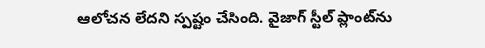ఆలోచన లేదని స్పష్టం చేసింది. వైజాగ్ స్టీల్ ప్లాంట్‌ను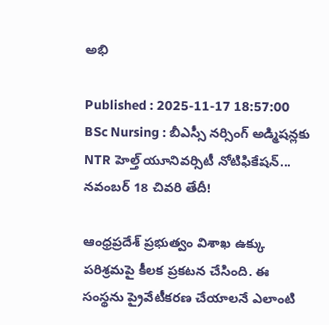అభి

Published : 2025-11-17 18:57:00
BSc Nursing : బీఎస్సీ నర్సింగ్ అడ్మిషన్లకు NTR హెల్త్ యూనివర్సిటీ నోటిఫికేషన్... నవంబర్ 18 చివరి తేదీ!

ఆంధ్రప్రదేశ్ ప్రభుత్వం విశాఖ ఉక్కు పరిశ్రమపై కీలక ప్రకటన చేసింది. ఈ సంస్థను ప్రైవేటీకరణ చేయాలనే ఎలాంటి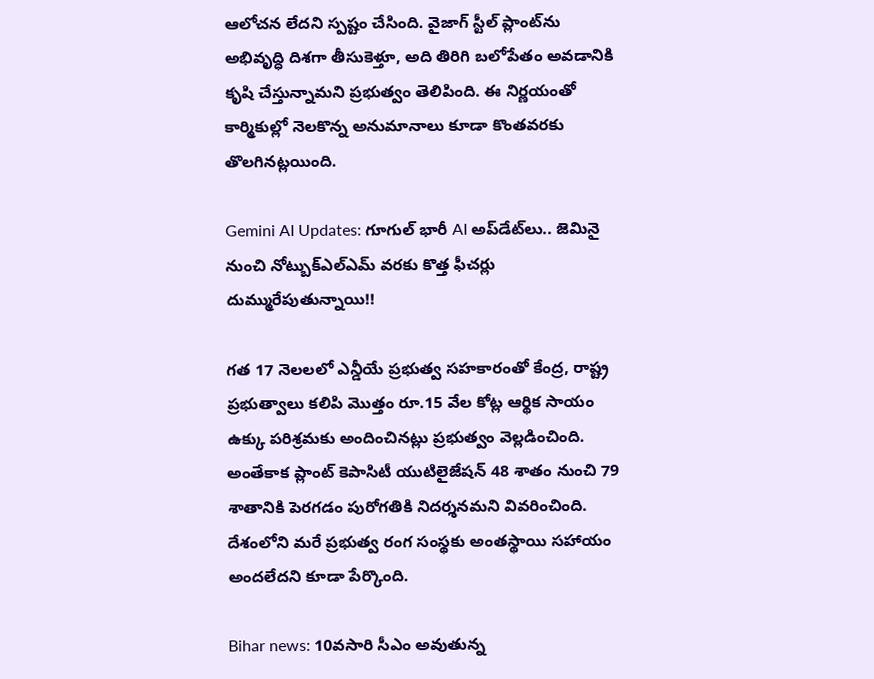ఆలోచన లేదని స్పష్టం చేసింది. వైజాగ్ స్టీల్ ప్లాంట్‌ను అభివృద్ధి దిశగా తీసుకెళ్తూ, అది తిరిగి బలోపేతం అవడానికి కృషి చేస్తున్నామని ప్రభుత్వం తెలిపింది. ఈ నిర్ణయంతో కార్మికుల్లో నెలకొన్న అనుమానాలు కూడా కొంతవరకు తొలగినట్లయింది.

Gemini AI Updates: గూగుల్ భారీ AI అప్‌డేట్‌లు.. జెమినై నుంచి నోట్బుక్‌ఎల్‌ఎమ్‌ వరకు కొత్త ఫీచర్లు దుమ్మురేపుతున్నాయి!!

గత 17 నెలలలో ఎన్డీయే ప్రభుత్వ సహకారంతో కేంద్ర, రాష్ట్ర ప్రభుత్వాలు కలిపి మొత్తం రూ.15 వేల కోట్ల ఆర్థిక సాయం ఉక్కు పరిశ్రమకు అందించినట్లు ప్రభుత్వం వెల్లడించింది. అంతేకాక ప్లాంట్ కెపాసిటీ యుటిలైజేషన్ 48 శాతం నుంచి 79 శాతానికి పెరగడం పురోగతికి నిదర్శనమని వివరించింది. దేశంలోని మరే ప్రభుత్వ రంగ సంస్థకు అంతస్థాయి సహాయం అందలేదని కూడా పేర్కొంది.

Bihar news: 10వసారి సీఎం అవుతున్న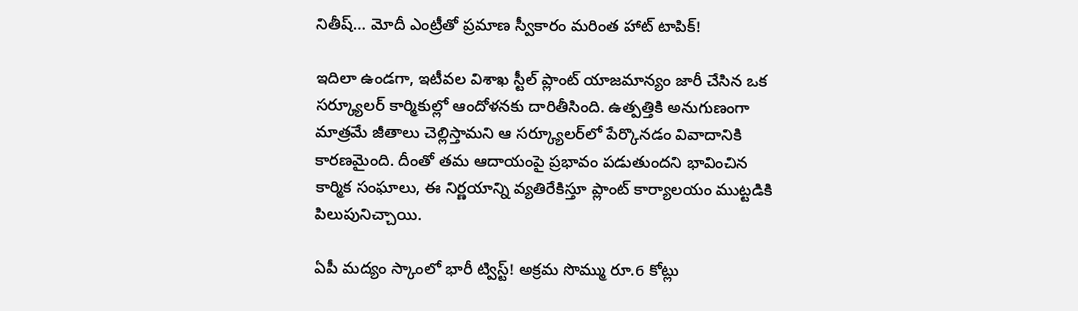నితీష్… మోదీ ఎంట్రీతో ప్రమాణ స్వీకారం మరింత హాట్ టాపిక్!

ఇదిలా ఉండగా, ఇటీవల విశాఖ స్టీల్ ప్లాంట్ యాజమాన్యం జారీ చేసిన ఒక సర్క్యూలర్ కార్మికుల్లో ఆందోళనకు దారితీసింది. ఉత్పత్తికి అనుగుణంగా మాత్రమే జీతాలు చెల్లిస్తామని ఆ సర్క్యూలర్‌లో పేర్కొనడం వివాదానికి కారణమైంది. దీంతో తమ ఆదాయంపై ప్రభావం పడుతుందని భావించిన కార్మిక సంఘాలు, ఈ నిర్ణయాన్ని వ్యతిరేకిస్తూ ప్లాంట్ కార్యాలయం ముట్టడికి పిలుపునిచ్చాయి.

ఏపీ మద్యం స్కాంలో భారీ ట్విస్ట్! అక్రమ సొమ్ము రూ.6 కోట్లు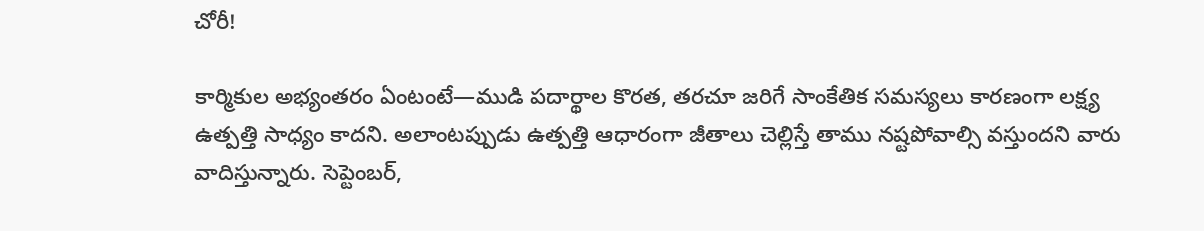చోరీ!

కార్మికుల అభ్యంతరం ఏంటంటే—ముడి పదార్థాల కొరత, తరచూ జరిగే సాంకేతిక సమస్యలు కారణంగా లక్ష్య ఉత్పత్తి సాధ్యం కాదని. అలాంటప్పుడు ఉత్పత్తి ఆధారంగా జీతాలు చెల్లిస్తే తాము నష్టపోవాల్సి వస్తుందని వారు వాదిస్తున్నారు. సెప్టెంబర్,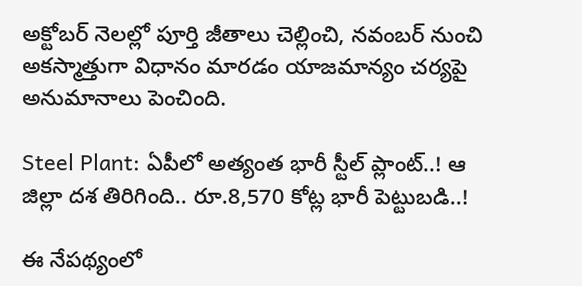అక్టోబర్ నెలల్లో పూర్తి జీతాలు చెల్లించి, నవంబర్ నుంచి అకస్మాత్తుగా విధానం మారడం యాజమాన్యం చర్యపై అనుమానాలు పెంచింది.

Steel Plant: ఏపీలో అత్యంత భారీ స్టీల్ ప్లాంట్..! ఆ జిల్లా దశ తిరిగింది.. రూ.8,570 కోట్ల భారీ పెట్టుబడి..!

ఈ నేపథ్యంలో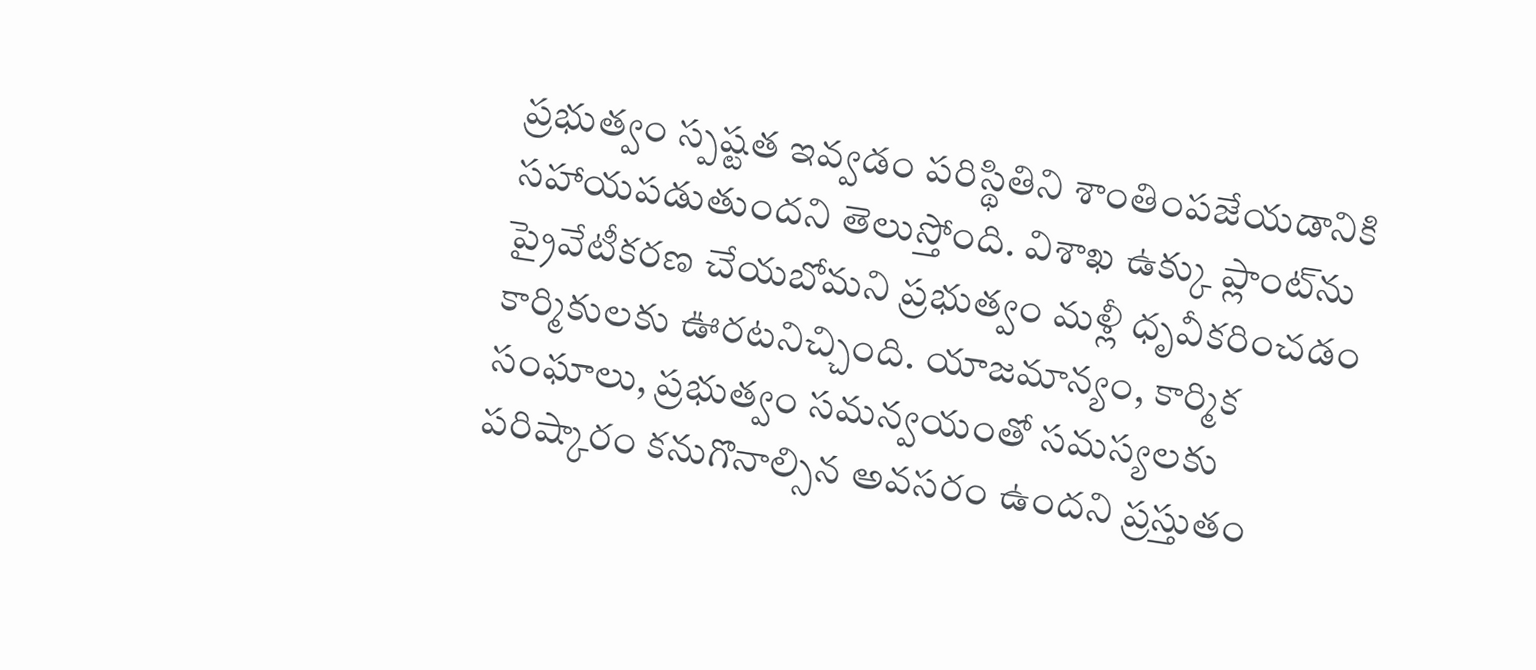ప్రభుత్వం స్పష్టత ఇవ్వడం పరిస్థితిని శాంతింపజేయడానికి సహాయపడుతుందని తెలుస్తోంది. విశాఖ ఉక్కు ప్లాంట్‌ను ప్రైవేటీకరణ చేయబోమని ప్రభుత్వం మళ్లీ ధృవీకరించడం కార్మికులకు ఊరటనిచ్చింది. యాజమాన్యం, కార్మిక సంఘాలు, ప్రభుత్వం సమన్వయంతో సమస్యలకు పరిష్కారం కనుగొనాల్సిన అవసరం ఉందని ప్రస్తుతం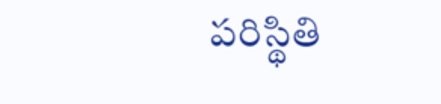పరిస్థితి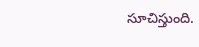సూచిస్తుంది.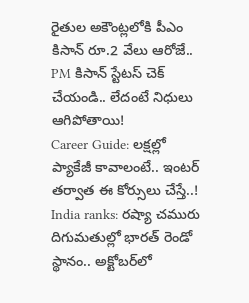రైతుల అకౌంట్లలోకి పీఎం కిసాన్ రూ.2 వేలు ఆరోజే.. PM కిసాన్ స్టేటస్ చెక్ చేయండి.. లేదంటే నిధులు ఆగిపోతాయి!
Career Guide: లక్షల్లో ప్యాకేజీ కావాలంటే.. ఇంటర్ తర్వాత ఈ కోర్సులు చేస్తే..!
India ranks: రష్యా చమురు దిగుమతుల్లో భారత్ రెండో స్థానం.. అక్టోబర్‌లో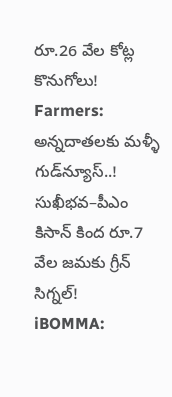రూ.26 వేల కోట్ల కొనుగోలు!
Farmers: అన్నదాతలకు మళ్ళీ గుడ్‌న్యూస్..! సుఖీభవ–పీఎం కిసాన్ కింద రూ.7 వేల జమకు గ్రీన్ సిగ్నల్!
iBOMMA: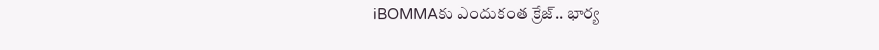iBOMMAకు ఎందుకంత క్రేజ్.. భార్య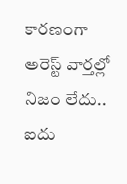కారణంగా అరెస్ట్ వార్తల్లో నిజం లేదు.. ఐదు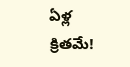ఏళ్ల క్రితమే!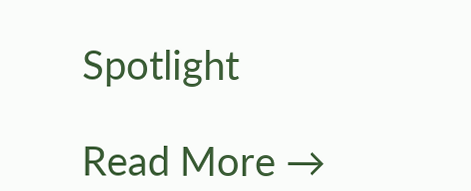Spotlight

Read More →